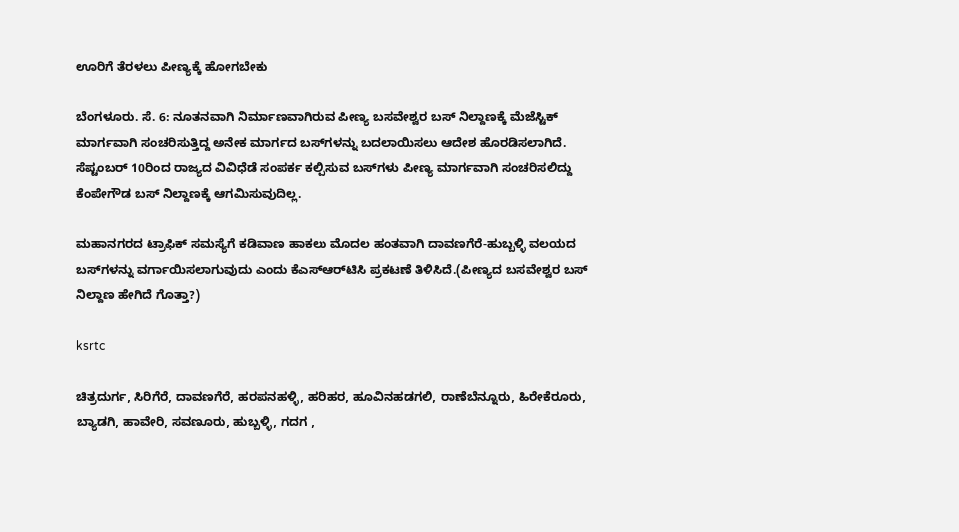ಊರಿಗೆ ತೆರಳಲು ಪೀಣ್ಯಕ್ಕೆ ಹೋಗಬೇಕು

ಬೆಂಗಳೂರು. ಸೆ. 6: ನೂತನವಾಗಿ ನಿರ್ಮಾಣವಾಗಿರುವ ಪೀಣ್ಯ ಬಸವೇಶ್ವರ ಬಸ್‌ ನಿಲ್ದಾಣಕ್ಕೆ ಮೆಜೆಸ್ಟಿಕ್ ಮಾರ್ಗವಾಗಿ ಸಂಚರಿಸುತ್ತಿದ್ದ ಅನೇಕ ಮಾರ್ಗದ ಬಸ್‌ಗಳನ್ನು ಬದಲಾಯಿಸಲು ಆದೇಶ ಹೊರಡಿಸಲಾಗಿದೆ. ಸೆಪ್ಟಂಬರ್‌ 10ರಿಂದ ರಾಜ್ಯದ ವಿವಿಧೆಡೆ ಸಂಪರ್ಕ ಕಲ್ಪಿಸುವ ಬಸ್‌ಗಳು ಪೀಣ್ಯ ಮಾರ್ಗವಾಗಿ ಸಂಚರಿಸಲಿದ್ದು ಕೆಂಪೇಗೌಡ ಬಸ್‌ ನಿಲ್ದಾಣಕ್ಕೆ ಆಗಮಿಸುವುದಿಲ್ಲ.

ಮಹಾನಗರದ ಟ್ರಾಫಿಕ್‌ ಸಮಸ್ಯೆಗೆ ಕಡಿವಾಣ ಹಾಕಲು ಮೊದಲ ಹಂತವಾಗಿ ದಾವಣಗೆರೆ-ಹುಬ್ಬಳ್ಳಿ ವಲಯದ ಬಸ್‌ಗಳನ್ನು ವರ್ಗಾಯಿಸಲಾಗುವುದು ಎಂದು ಕೆಎಸ್‌ಆರ್‌ಟಿಸಿ ಪ್ರಕಟಣೆ ತಿಳಿಸಿದೆ.(ಪೀಣ್ಯದ ಬಸವೇಶ್ವರ ಬಸ್ ನಿಲ್ದಾಣ ಹೇಗಿದೆ ಗೊತ್ತಾ?)

ksrtc

ಚಿತ್ರದುರ್ಗ, ಸಿರಿಗೆರೆ, ದಾವಣಗೆರೆ, ಹರಪನಹಳ್ಳಿ, ಹರಿಹರ, ಹೂವಿನಹಡಗಲಿ, ರಾಣೆಬೆನ್ನೂರು, ಹಿರೇಕೆರೂರು, ಬ್ಯಾಡಗಿ, ಹಾವೇರಿ, ಸವಣೂರು, ಹುಬ್ಬಳ್ಳಿ, ಗದಗ ,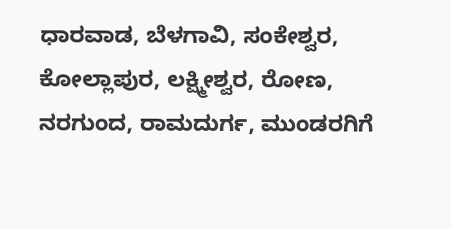ಧಾರವಾಡ, ಬೆಳಗಾವಿ, ಸಂಕೇಶ್ವರ, ಕೋಲ್ಲಾಪುರ, ಲಕ್ಷ್ಮೀಶ್ವರ, ರೋಣ, ನರಗುಂದ, ರಾಮದುರ್ಗ, ಮುಂಡರಗಿಗೆ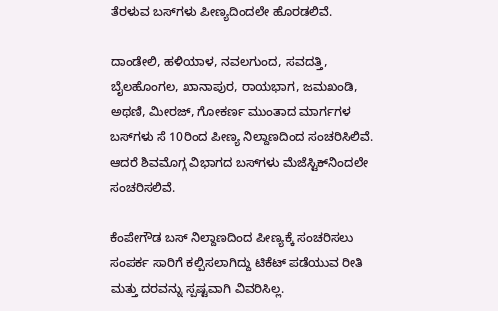ತೆರಳುವ ಬಸ್‌ಗಳು ಪೀಣ್ಯದಿಂದಲೇ ಹೊರಡಲಿವೆ.

ದಾಂಡೇಲಿ, ಹಳಿಯಾಳ, ನವಲಗುಂದ, ಸವದತ್ತಿ, ಬೈಲಹೊಂಗಲ, ಖಾನಾಪುರ, ರಾಯಭಾಗ, ಜಮಖಂಡಿ, ಅಥಣಿ, ಮೀರಜ್‌, ಗೋಕರ್ಣ ಮುಂತಾದ ಮಾರ್ಗಗಳ ಬಸ್‌ಗಳು ಸೆ 10ರಿಂದ ಪೀಣ್ಯ ನಿಲ್ದಾಣದಿಂದ ಸಂಚರಿಸಿಲಿವೆ. ಆದರೆ ಶಿವಮೊಗ್ಗ ವಿಭಾಗದ ಬಸ್‌ಗಳು ಮೆಜೆಸ್ಟಿಕ್‌ನಿಂದಲೇ ಸಂಚರಿಸಲಿವೆ.

ಕೆಂಪೇಗೌಡ ಬಸ್‌ ನಿಲ್ದಾಣದಿಂದ ಪೀಣ್ಯಕ್ಕೆ ಸಂಚರಿಸಲು ಸಂಪರ್ಕ ಸಾರಿಗೆ ಕಲ್ಪಿಸಲಾಗಿದ್ದು ಟಿಕೆಟ್‌ ಪಡೆಯುವ ರೀತಿ ಮತ್ತು ದರವನ್ನು ಸ್ಪಷ್ಟವಾಗಿ ವಿವರಿಸಿಲ್ಲ.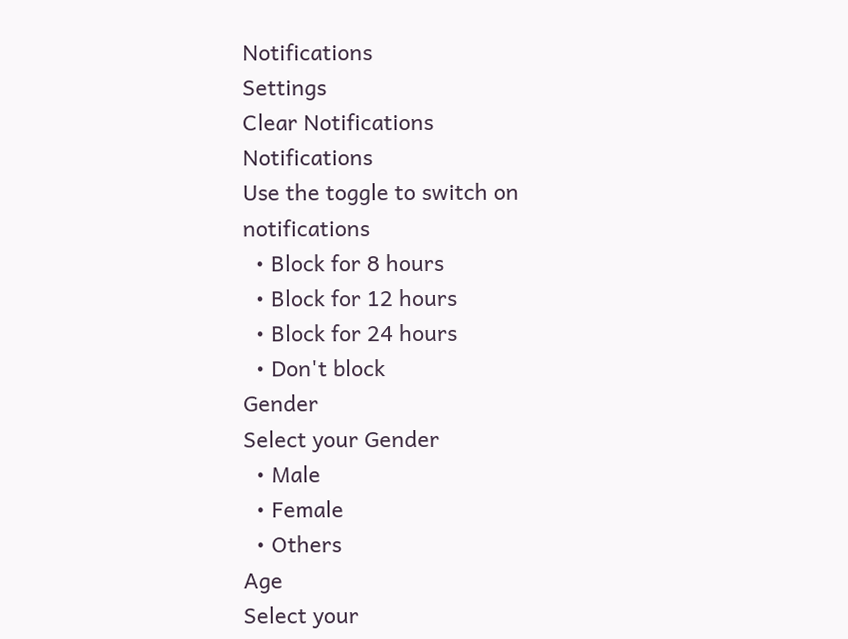Notifications
Settings
Clear Notifications
Notifications
Use the toggle to switch on notifications
  • Block for 8 hours
  • Block for 12 hours
  • Block for 24 hours
  • Don't block
Gender
Select your Gender
  • Male
  • Female
  • Others
Age
Select your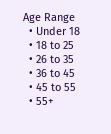Age Range
  • Under 18
  • 18 to 25
  • 26 to 35
  • 36 to 45
  • 45 to 55
  • 55+